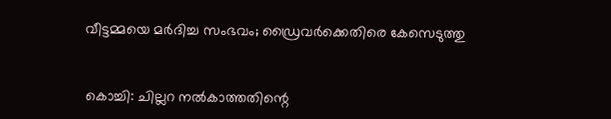വീട്ടമ്മയെ മര്‍ദിച്ച സംഭവം; ഡ്രൈവര്‍ക്കെതിരെ കേസെടുത്തു


കൊച്ചി: ചില്ലറ നല്‍കാത്തതിന്റെ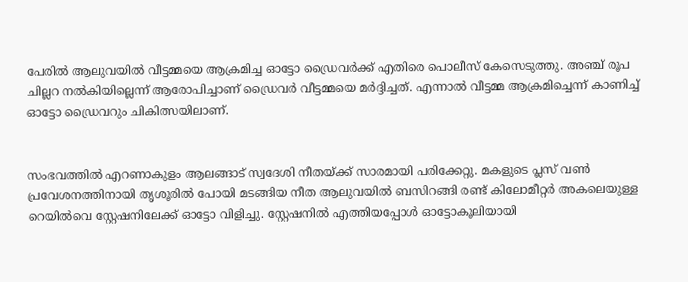പേരില്‍ ആലുവയില്‍ വീട്ടമ്മയെ ആക്രമിച്ച ഓട്ടോ ഡ്രൈവര്‍ക്ക് എതിരെ പൊലീസ് കേസെടുത്തു. അഞ്ച് രൂപ ചില്ലറ നല്‍കിയില്ലെന്ന് ആരോപിച്ചാണ് ഡ്രൈവര്‍ വീട്ടമ്മയെ മര്‍ദ്ദിച്ചത്. എന്നാല്‍ വീട്ടമ്മ ആക്രമിച്ചെന്ന് കാണിച്ച്‌ ഓട്ടോ ഡ്രൈവറും ചികിത്സയിലാണ്.


സംഭവത്തില്‍ എറണാകുളം ആലങ്ങാട് സ്വദേശി നീതയ്ക്ക് സാരമായി പരിക്കേറ്റു. മകളുടെ പ്ലസ് വണ്‍ പ്രവേശനത്തിനായി തൃശൂരില്‍ പോയി മടങ്ങിയ നീത ആലുവയില്‍ ബസിറങ്ങി രണ്ട് കിലോമീറ്റര്‍ അകലെയുള്ള റെയില്‍വെ സ്റ്റേഷനിലേക്ക് ഓട്ടോ വിളിച്ചു. സ്റ്റേഷനില്‍ എത്തിയപ്പോള്‍ ഓട്ടോകൂലിയായി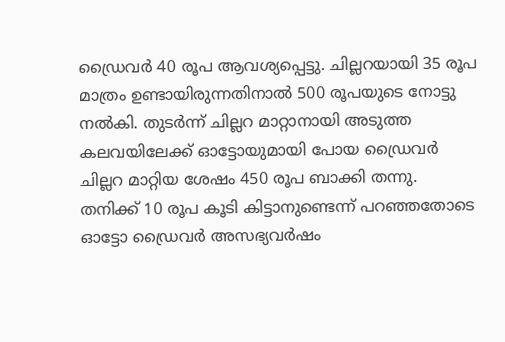ഡ്രൈവര്‍ 40 രൂപ ആവശ്യപ്പെട്ടു. ചില്ലറയായി 35 രൂപ മാത്രം ഉണ്ടായിരുന്നതിനാല്‍ 500 രൂപയുടെ നോട്ടു നല്‍കി. തുടര്‍ന്ന് ചില്ലറ മാറ്റാനായി അടുത്ത കലവയിലേക്ക് ഓട്ടോയുമായി പോയ ഡ്രൈവര്‍ ചില്ലറ മാറ്റിയ ശേഷം 450 രൂപ ബാക്കി തന്നു. തനിക്ക് 10 രൂപ കൂടി കിട്ടാനുണ്ടെന്ന് പറഞ്ഞതോടെ ഓട്ടോ ഡ്രൈവര്‍ അസഭ്യവര്‍ഷം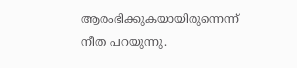ആരംഭിക്കുകയായിരുന്നെന്ന് നീത പറയുന്നു.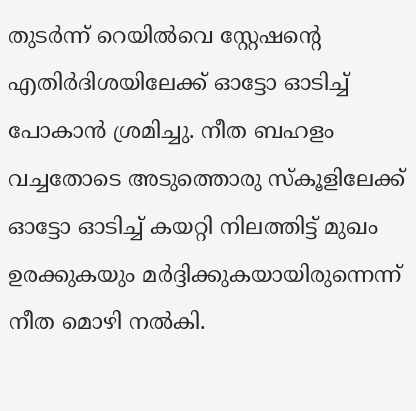തുടര്‍ന്ന് റെയില്‍വെ സ്റ്റേഷന്റെ എതിര്‍ദിശയിലേക്ക് ഓട്ടോ ഓടിച്ച്‌ പോകാന്‍ ശ്രമിച്ചു. നീത ബഹളം വച്ചതോടെ അടുത്തൊരു സ്കൂളിലേക്ക് ഓട്ടോ ഓടിച്ച്‌ കയറ്റി നിലത്തിട്ട് മുഖം ഉരക്കുകയും മര്‍ദ്ദിക്കുകയായിരുന്നെന്ന് നീത മൊഴി നല്‍കി.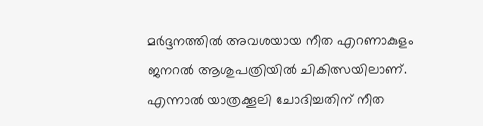മര്‍ദ്ദനത്തില്‍ അവശയായ നീത എറണാകുളം ജനറല്‍ ആശുപത്രിയില്‍ ചികിത്സയിലാണ്. എന്നാല്‍ യാത്രക്കൂലി ചോദിച്ചതിന് നീത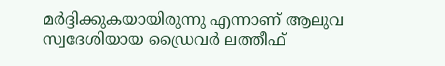മര്‍ദ്ദിക്കുകയായിരുന്നു എന്നാണ് ആലുവ സ്വദേശിയായ ഡ്രൈവര്‍ ലത്തീഫ്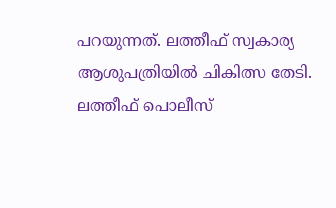പറയുന്നത്. ലത്തീഫ് സ്വകാര്യ ആശുപത്രിയില്‍ ചികിത്സ തേടി. ലത്തീഫ് പൊലീസ്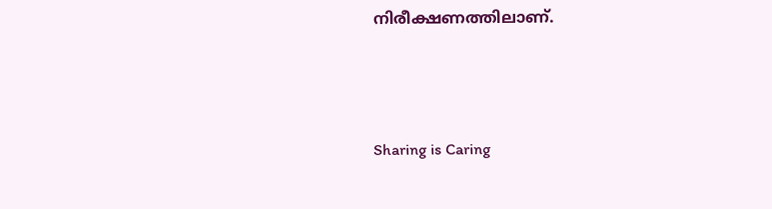നിരീക്ഷണത്തിലാണ്.



Sharing is Caring